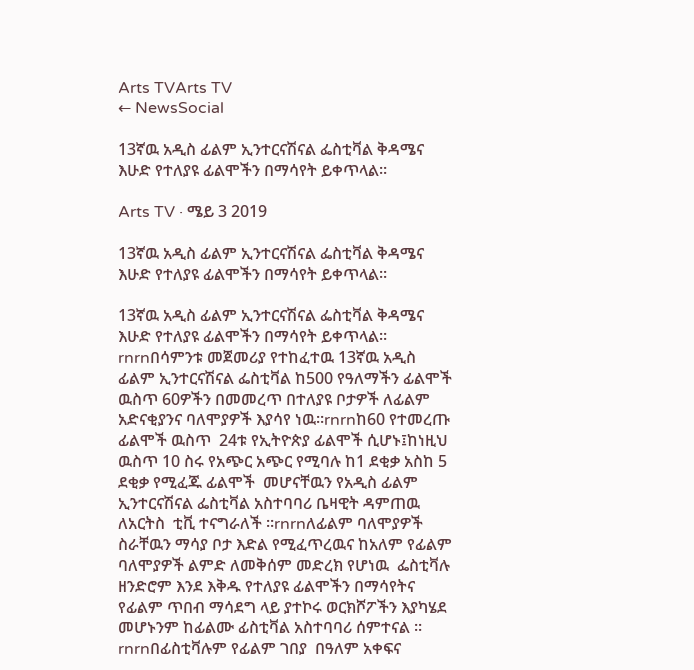Arts TVArts TV
← NewsSocial

13ኛዉ አዲስ ፊልም ኢንተርናሽናል ፌስቲቫል ቅዳሜና እሁድ የተለያዩ ፊልሞችን በማሳየት ይቀጥላል፡፡

Arts TV · ሜይ 3 2019

13ኛዉ አዲስ ፊልም ኢንተርናሽናል ፌስቲቫል ቅዳሜና እሁድ የተለያዩ ፊልሞችን በማሳየት ይቀጥላል፡፡

13ኛዉ አዲስ ፊልም ኢንተርናሽናል ፌስቲቫል ቅዳሜና እሁድ የተለያዩ ፊልሞችን በማሳየት ይቀጥላል፡፡rnrnበሳምንቱ መጀመሪያ የተከፈተዉ 13ኛዉ አዲስ ፊልም ኢንተርናሽናል ፌስቲቫል ከ500 የዓለማችን ፊልሞች ዉስጥ 60ዎችን በመመረጥ በተለያዩ ቦታዎች ለፊልም አድናቂያንና ባለሞያዎች እያሳየ ነዉ፡፡rnrnከ60 የተመረጡ ፊልሞች ዉስጥ  24ቱ የኢትዮጵያ ፊልሞች ሲሆኑ፤ከነዚህ ዉስጥ 10 ስሩ የአጭር አጭር የሚባሉ ከ1 ደቂቃ አስከ 5 ደቂቃ የሚፈጁ ፊልሞች  መሆናቸዉን የአዲስ ፊልም ኢንተርናሽናል ፌስቲቫል አስተባባሪ ቤዛዊት ዳምጠዉ ለአርትስ  ቲቪ ተናግራለች ፡፡rnrnለፊልም ባለሞያዎች ስራቸዉን ማሳያ ቦታ እድል የሚፈጥረዉና ከአለም የፊልም ባለሞያዎች ልምድ ለመቅሰም መድረክ የሆነዉ  ፌስቲቫሉ ዘንድሮም እንደ እቅዱ የተለያዩ ፊልሞችን በማሳየትና የፊልም ጥበብ ማሳደግ ላይ ያተኮሩ ወርክሾፖችን እያካሄደ መሆኑንም ከፊልሙ ፊስቲቫል አስተባባሪ ሰምተናል ፡፡rnrnበፊስቲቫሉም የፊልም ገበያ  በዓለም አቀፍና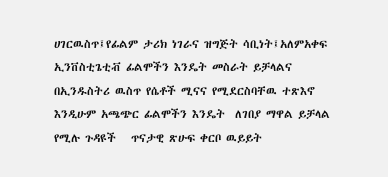ሀገርዉስጥ፤የፊልም ታሪክ ነገራና ዝግጅት ሳቢነት፤አለምአቀፍ ኢንቨስቲጌቲቭ ፊልሞችን እንዴት መስራት ይቻላልና በኢንዱስትሪ ዉስጥ የሴቶች ሚናና የሚደርስባቸዉ ተጽእኖ እንዲሁም አጫጭር ፊልሞችን እንዴት  ለገበያ ማዋል ይቻላል የሚሉ ጉዳዩች   ጥናታዊ ጽሁፍ ቀርቦ ዉይይት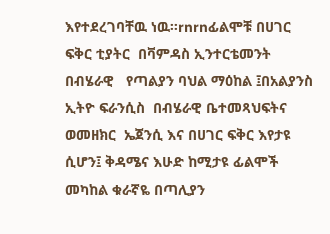እየተደረገባቸዉ ነዉ፡፡rnrnፊልሞቹ በሀገር ፍቅር ቲያትር  በቫምዳስ ኢንተርቴመንት በብሄራዊ   የጣልያን ባህል ማዕከል ፤በአልያንስ ኢትዮ ፍራንሲስ  በብሄራዊ ቤተመጻህፍትና  ወመዘክር  ኤጀንሲ እና በሀገር ፍቅር እየታዩ ሲሆን፤ ቅዳሜና እሁድ ከሚታዩ ፊልሞች መካከል ቁራኛዬ በጣሊያን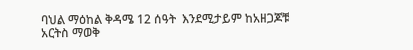ባህል ማዕከል ቅዳሜ 12 ሰዓት  እንደሚታይም ከአዘጋጆቹ አርትስ ማወቅ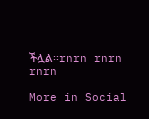ችሏል፡፡rnrn rnrn rnrn

More in Social